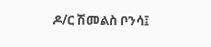ዶ/ር ሽመልስ ቦንሳ፤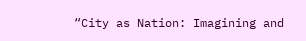“City as Nation: Imagining and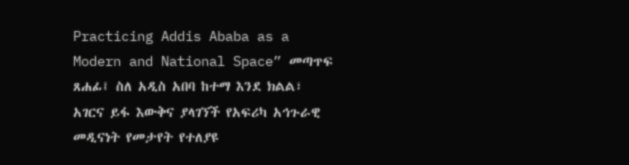Practicing Addis Ababa as a Modern and National Space” መጣጥፍ ጸሐፊ፤ ስለ አዲስ አበባ ከተማ እንደ ክልል፣ አገርና ይፋ እውቅና ያላገኘች የአፍሪካ አኅጉራዊ መዲናነት የመታየት የተለያዩ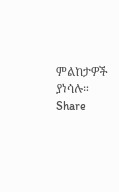ምልከታዎች ያነሳሉ።
Share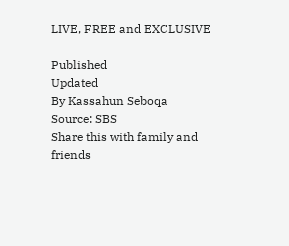LIVE, FREE and EXCLUSIVE

Published
Updated
By Kassahun Seboqa
Source: SBS
Share this with family and friends